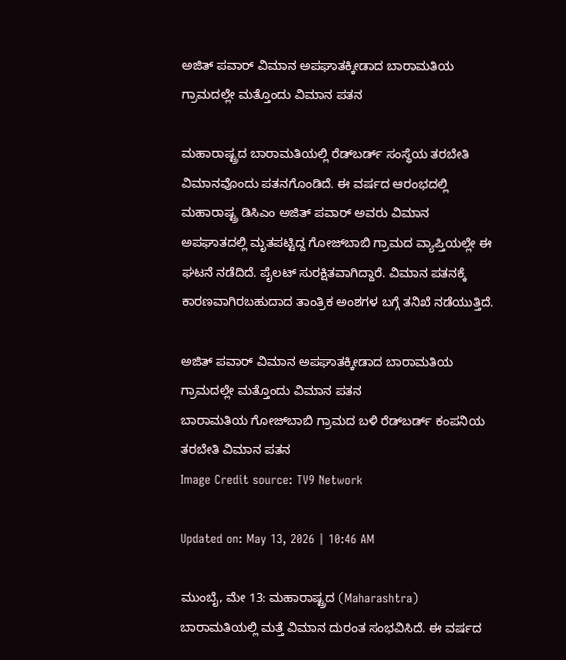ಅಜಿತ್ ಪವಾರ್ ವಿಮಾನ ಅಪಘಾತಕ್ಕೀಡಾದ ಬಾರಾಮತಿಯ ಗ್ರಾಮದಲ್ಲೇ ಮತ್ತೊಂದು ವಿಮಾನ ಪತನ

ಮಹಾರಾಷ್ಟ್ರದ ಬಾರಾಮತಿಯಲ್ಲಿ ರೆಡ್‌ಬರ್ಡ್ ಸಂಸ್ಥೆಯ ತರಬೇತಿ ವಿಮಾನವೊಂದು ಪತನಗೊಂಡಿದೆ. ಈ ವರ್ಷದ ಆರಂಭದಲ್ಲಿ ಮಹಾರಾಷ್ಟ್ರ ಡಿಸಿಎಂ ಅಜಿತ್ ಪವಾರ್ ಅವರು ವಿಮಾನ ಅಪಘಾತದಲ್ಲಿ ಮೃತಪಟ್ಟಿದ್ದ ಗೋಜ್‌ಬಾಬಿ ಗ್ರಾಮದ ವ್ಯಾಪ್ತಿಯಲ್ಲೇ ಈ ಘಟನೆ ನಡೆದಿದೆ. ಪೈಲಟ್ ಸುರಕ್ಷಿತವಾಗಿದ್ದಾರೆ. ವಿಮಾನ ಪತನಕ್ಕೆ ಕಾರಣವಾಗಿರಬಹುದಾದ ತಾಂತ್ರಿಕ ಅಂಶಗಳ ಬಗ್ಗೆ ತನಿಖೆ ನಡೆಯುತ್ತಿದೆ.

ಅಜಿತ್ ಪವಾರ್ ವಿಮಾನ ಅಪಘಾತಕ್ಕೀಡಾದ ಬಾರಾಮತಿಯ ಗ್ರಾಮದಲ್ಲೇ ಮತ್ತೊಂದು ವಿಮಾನ ಪತನ
ಬಾರಾಮತಿಯ ಗೋಜ್‌ಬಾಬಿ ಗ್ರಾಮದ ಬಳಿ ರೆಡ್‌ಬರ್ಡ್ ಕಂಪನಿಯ ತರಬೇತಿ ವಿಮಾನ ಪತನ
Image Credit source: TV9 Network

Updated on: May 13, 2026 | 10:46 AM

ಮುಂಬೈ, ಮೇ 13: ಮಹಾರಾಷ್ಟ್ರದ (Maharashtra) ಬಾರಾಮತಿಯಲ್ಲಿ ಮತ್ತೆ ವಿಮಾನ ದುರಂತ ಸಂಭವಿಸಿದೆ. ಈ ವರ್ಷದ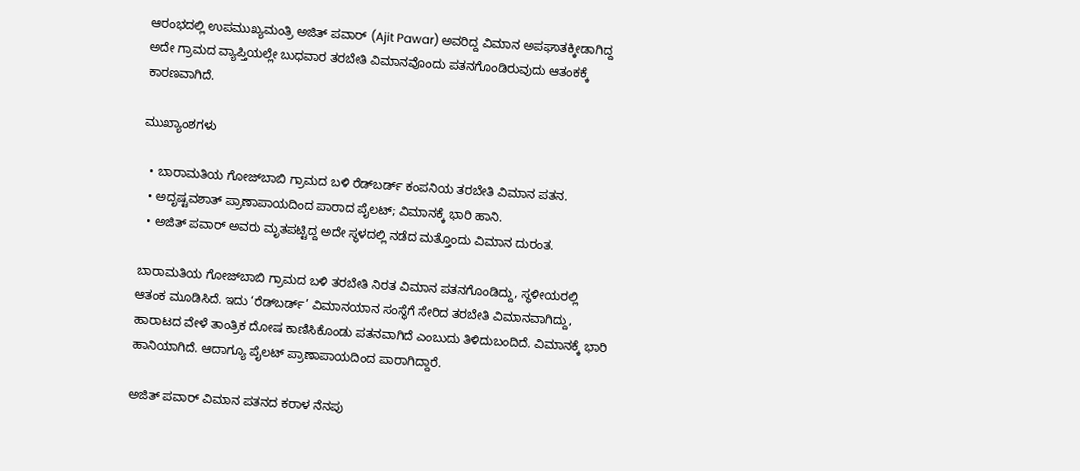ಆರಂಭದಲ್ಲಿ ಉಪಮುಖ್ಯಮಂತ್ರಿ ಅಜಿತ್ ಪವಾರ್ (Ajit Pawar) ಅವರಿದ್ದ ವಿಮಾನ ಅಪಘಾತಕ್ಕೀಡಾಗಿದ್ದ ಅದೇ ಗ್ರಾಮದ ವ್ಯಾಪ್ತಿಯಲ್ಲೇ ಬುಧವಾರ ತರಬೇತಿ ವಿಮಾನವೊಂದು ಪತನಗೊಂಡಿರುವುದು ಆತಂಕಕ್ಕೆ ಕಾರಣವಾಗಿದೆ.

ಮುಖ್ಯಾಂಶಗಳು

  • ಬಾರಾಮತಿಯ ಗೋಜ್‌ಬಾಬಿ ಗ್ರಾಮದ ಬಳಿ ರೆಡ್‌ಬರ್ಡ್ ಕಂಪನಿಯ ತರಬೇತಿ ವಿಮಾನ ಪತನ.
  • ಅದೃಷ್ಟವಶಾತ್ ಪ್ರಾಣಾಪಾಯದಿಂದ ಪಾರಾದ ಪೈಲಟ್; ವಿಮಾನಕ್ಕೆ ಭಾರಿ ಹಾನಿ.
  • ಅಜಿತ್ ಪವಾರ್ ಅವರು ಮೃತಪಟ್ಟಿದ್ದ ಅದೇ ಸ್ಥಳದಲ್ಲಿ ನಡೆದ ಮತ್ತೊಂದು ವಿಮಾನ ದುರಂತ.

ಬಾರಾಮತಿಯ ಗೋಜ್‌ಬಾಬಿ ಗ್ರಾಮದ ಬಳಿ ತರಬೇತಿ ನಿರತ ವಿಮಾನ ಪತನಗೊಂಡಿದ್ದು, ಸ್ಥಳೀಯರಲ್ಲಿ ಆತಂಕ ಮೂಡಿಸಿದೆ. ಇದು ‘ರೆಡ್‌ಬರ್ಡ್’ ವಿಮಾನಯಾನ ಸಂಸ್ಥೆಗೆ ಸೇರಿದ ತರಬೇತಿ ವಿಮಾನವಾಗಿದ್ದು, ಹಾರಾಟದ ವೇಳೆ ತಾಂತ್ರಿಕ ದೋಷ ಕಾಣಿಸಿಕೊಂಡು ಪತನವಾಗಿದೆ ಎಂಬುದು ತಿಳಿದುಬಂದಿದೆ. ವಿಮಾನಕ್ಕೆ ಭಾರಿ ಹಾನಿಯಾಗಿದೆ. ಆದಾಗ್ಯೂ ಪೈಲಟ್ ಪ್ರಾಣಾಪಾಯದಿಂದ ಪಾರಾಗಿದ್ದಾರೆ.

ಅಜಿತ್ ಪವಾರ್ ವಿಮಾನ ಪತನದ ಕರಾಳ ನೆನಪು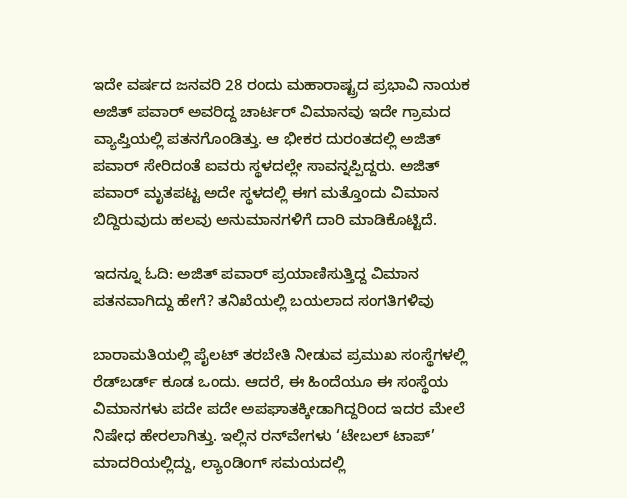ಇದೇ ವರ್ಷದ ಜನವರಿ 28 ರಂದು ಮಹಾರಾಷ್ಟ್ರದ ಪ್ರಭಾವಿ ನಾಯಕ ಅಜಿತ್ ಪವಾರ್ ಅವರಿದ್ದ ಚಾರ್ಟರ್ ವಿಮಾನವು ಇದೇ ಗ್ರಾಮದ ವ್ಯಾಪ್ತಿಯಲ್ಲಿ ಪತನಗೊಂಡಿತ್ತು. ಆ ಭೀಕರ ದುರಂತದಲ್ಲಿ ಅಜಿತ್ ಪವಾರ್ ಸೇರಿದಂತೆ ಐವರು ಸ್ಥಳದಲ್ಲೇ ಸಾವನ್ನಪ್ಪಿದ್ದರು. ಅಜಿತ್ ಪವಾರ್ ಮೃತಪಟ್ಟ ಅದೇ ಸ್ಥಳದಲ್ಲಿ ಈಗ ಮತ್ತೊಂದು ವಿಮಾನ ಬಿದ್ದಿರುವುದು ಹಲವು ಅನುಮಾನಗಳಿಗೆ ದಾರಿ ಮಾಡಿಕೊಟ್ಟಿದೆ.

ಇದನ್ನೂ ಓದಿ: ಅಜಿತ್ ಪವಾರ್ ಪ್ರಯಾಣಿಸುತ್ತಿದ್ದ ವಿಮಾನ ಪತನವಾಗಿದ್ದು ಹೇಗೆ? ತನಿಖೆಯಲ್ಲಿ ಬಯಲಾದ ಸಂಗತಿಗಳಿವು

ಬಾರಾಮತಿಯಲ್ಲಿ ಪೈಲಟ್ ತರಬೇತಿ ನೀಡುವ ಪ್ರಮುಖ ಸಂಸ್ಥೆಗಳಲ್ಲಿ ರೆಡ್‌ಬರ್ಡ್ ಕೂಡ ಒಂದು. ಆದರೆ, ಈ ಹಿಂದೆಯೂ ಈ ಸಂಸ್ಥೆಯ ವಿಮಾನಗಳು ಪದೇ ಪದೇ ಅಪಘಾತಕ್ಕೀಡಾಗಿದ್ದರಿಂದ ಇದರ ಮೇಲೆ ನಿಷೇಧ ಹೇರಲಾಗಿತ್ತು. ಇಲ್ಲಿನ ರನ್‌ವೇಗಳು ‘ಟೇಬಲ್ ಟಾಪ್’ ಮಾದರಿಯಲ್ಲಿದ್ದು, ಲ್ಯಾಂಡಿಂಗ್ ಸಮಯದಲ್ಲಿ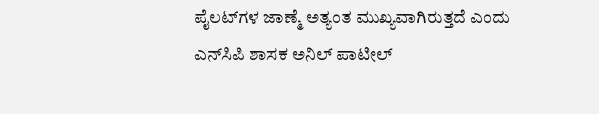ಪೈಲಟ್‌ಗಳ ಜಾಣ್ಮೆ ಅತ್ಯಂತ ಮುಖ್ಯವಾಗಿರುತ್ತದೆ ಎಂದು ಎನ್‌ಸಿಪಿ ಶಾಸಕ ಅನಿಲ್ ಪಾಟೀಲ್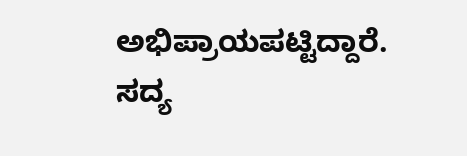ಅಭಿಪ್ರಾಯಪಟ್ಟಿದ್ದಾರೆ. ಸದ್ಯ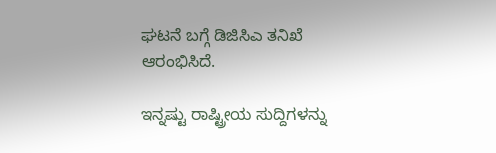ಘಟನೆ ಬಗ್ಗೆ ಡಿಜಿಸಿಎ ತನಿಖೆ ಆರಂಭಿಸಿದೆ.

ಇನ್ನಷ್ಟು ರಾಷ್ಟ್ರೀಯ ಸುದ್ದಿಗಳನ್ನು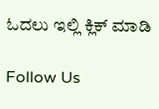ಓದಲು ಇಲ್ಲಿ ಕ್ಲಿಕ್ ಮಾಡಿ

Follow Us